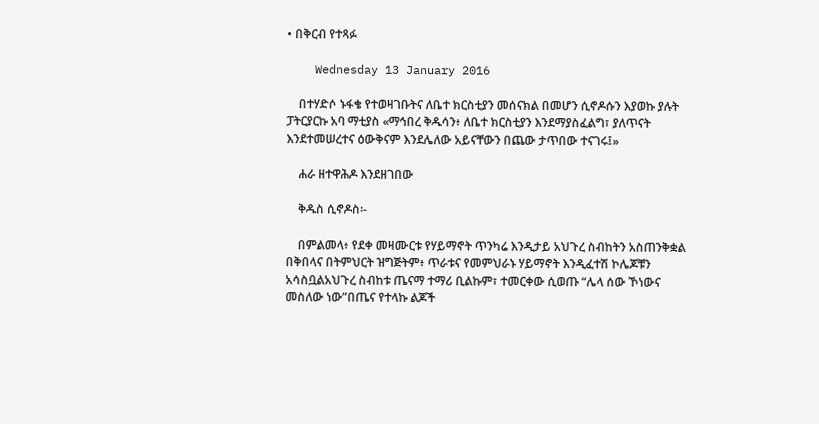• በቅርብ የተጻፉ

    Wednesday 13 January 2016

    በተሃድሶ ኑፋቄ የተወዛገቡትና ለቤተ ክርስቲያን መሰናክል በመሆን ሲኖዶሱን እያወኩ ያሉት ፓትርያርኩ አባ ማቲያስ «ማኅበረ ቅዱሳን፥ ለቤተ ክርስቲያን እንደማያስፈልግ፣ ያለጥናት እንደተመሠረተና ዕውቅናም እንደሌለው አይናቸውን በጨው ታጥበው ተናገሩ፤»

    ሐራ ዘተዋሕዶ እንደዘገበው

    ቅዱስ ሲኖዶስ፡-

    በምልመላ፥ የደቀ መዛሙርቱ የሃይማኖት ጥንካሬ እንዲታይ አህጉረ ስብከትን አስጠንቅቋል በቅበላና በትምህርት ዝግጅትም፥ ጥራቱና የመምህራኑ ሃይማኖት እንዲፈተሽ ኮሌጆቹን አሳስቧልአህጉረ ስብከቱ ጤናማ ተማሪ ቢልኩም፣ ተመርቀው ሲወጡ “ሌላ ሰው ኾነውና መስለው ነው”በጤና የተላኩ ልጆች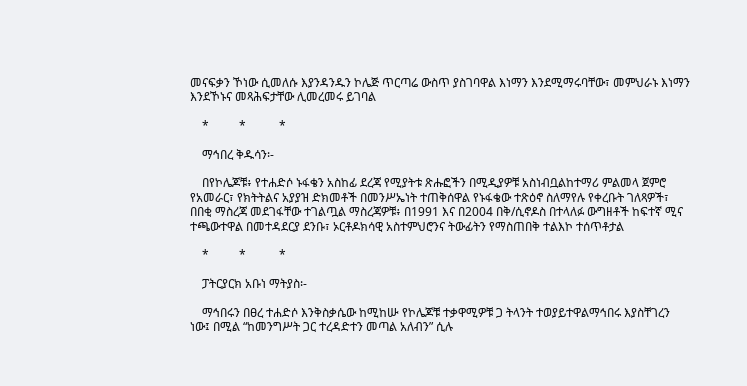መናፍቃን ኾነው ሲመለሱ እያንዳንዱን ኮሌጅ ጥርጣሬ ውስጥ ያስገባዋል እነማን እንደሚማሩባቸው፣ መምህራኑ እነማን እንደኾኑና መጻሕፍታቸው ሊመረመሩ ይገባል

    *          *           *

    ማኅበረ ቅዱሳን፡-

    በየኮሌጆቹ፥ የተሐድሶ ኑፋቄን አስከፊ ደረጃ የሚያትቱ ጽሑፎችን በሚዲያዎቹ አስነብቧልከተማሪ ምልመላ ጀምሮ የአመራር፣ የክትትልና አያያዝ ድክመቶች በመንሥኤነት ተጠቅሰዋል የኑፋቄው ተጽዕኖ ስለማየሉ የቀረቡት ገለጻዎች፣ በበቂ ማስረጃ መደገፋቸው ተገልጧል ማስረጃዎቹ፥ በ1991 እና በ2004 በቅ/ሲኖዶስ በተላለፉ ውግዘቶች ከፍተኛ ሚና ተጫውተዋል በመተዳደርያ ደንቡ፣ ኦርቶዶክሳዊ አስተምህሮንና ትውፊትን የማስጠበቅ ተልእኮ ተሰጥቶታል

    *          *           *

    ፓትርያርክ አቡነ ማትያስ፡-

    ማኅበሩን በፀረ ተሐድሶ እንቅስቃሴው ከሚከሡ የኮሌጆቹ ተቃዋሚዎቹ ጋ ትላንት ተወያይተዋልማኅበሩ እያስቸገረን ነው፤ በሚል “ከመንግሥት ጋር ተረዳድተን መጣል አለብን” ሲሉ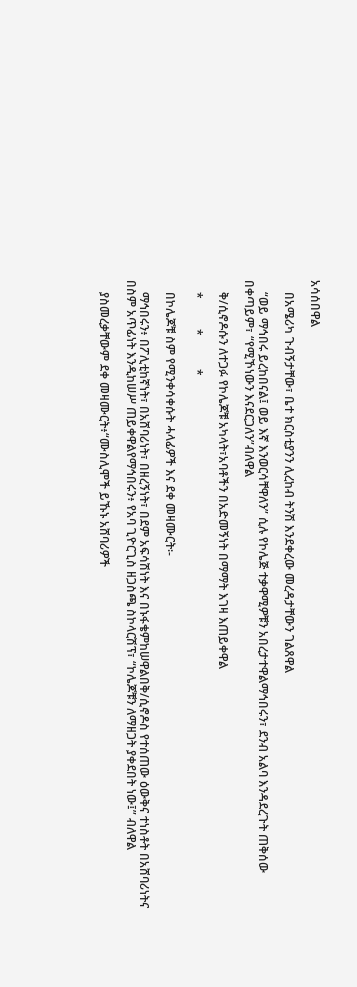አሳሰበዋል

    በአሜሪካ ጉብኝታቸው፣ ቤተ ክርስቲያንን ሊረከብ ትንሽ እንደቀረው መረዳታቸውን ገልጸዋል

    “ወይ ማኅበሩ ይረከበናል፤ ወይ እኛ እንወርሳቸዋለን” ሲሉ የኮሌጅ ተቃዋሚዎቹን አበረታተዋልማኅበሩን፣ ደንብ አልባ እንዳደረጉት ጠቅሰው በቀጣይም፣ “የሚኾነውን እናደርጋለን”ብለዋል

    ቅ/ሲኖዶሱን ለተጋፉ የኮሌጆቹ አካላት፣አባቶችን በአድመኝነት በማማት እገዛ እጠይቀዋል

    *          *           *

    በኮሌጆቹ ስም የሚንቀሳቀሱት ሓላፊዎች እና ደቀ መዛሙርት፡-

    ማኅበሩን፥ በፖሊቲከኛነት፣ በአሸባሪነት፣ በዘረኝነት፣ በደም አፍሳሽነት እና በኑፋቄምከሠዋልበቅ/ሲኖዶስ የተሰጠው ዕውቅና ተነስቶት በአሸባሪነትና በስም አጥፊነት እንዲከሠሥ ጠይቀዋልየማኅበሩን፥ የአባ ጊዮርጊስ ዘጋስጫ ስኮላርሽፕ፣ “ኮሌጆቹን ለማዘጋት ያቀደበት ነው፤” ብለዋል

    ያስመረቃቸውም ደቀ መዛሙርት፥“ሙስሊሞች ይኹኑ አሸባሪዎች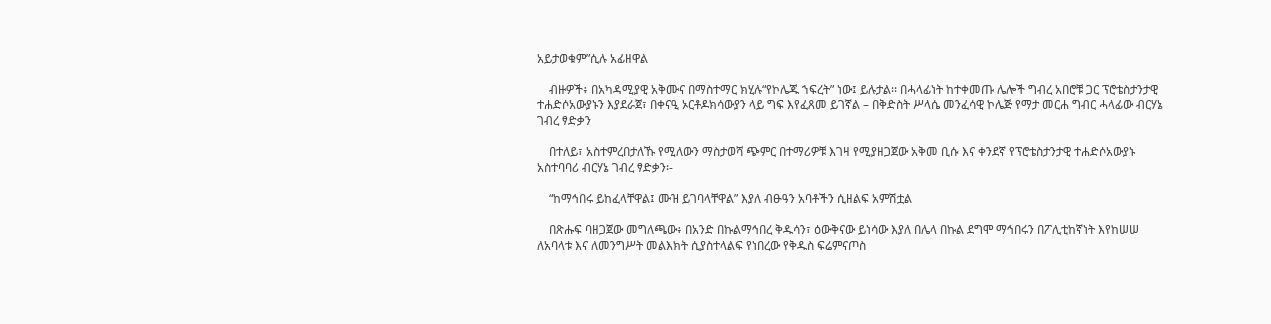አይታወቁም”ሲሉ አፊዘዋል

    ብዙዎች፥ በአካዳሚያዊ አቅሙና በማስተማር ክሂሉ“የኮሌጁ ኀፍረት” ነው፤ ይሉታል፡፡ በሓላፊነት ከተቀመጡ ሌሎች ግብረ አበሮቹ ጋር ፕሮቴስታንታዊ ተሐድሶአውያኑን እያደራጀ፣ በቀናዒ ኦርቶዶክሳውያን ላይ ግፍ እየፈጸመ ይገኛል – በቅድስት ሥላሴ መንፈሳዊ ኮሌጅ የማታ መርሐ ግብር ሓላፊው ብርሃኔ ገብረ ፃድቃን

    በተለይ፣ አስተምረበታለኹ የሚለውን ማስታወሻ ጭምር በተማሪዎቹ እገዛ የሚያዘጋጀው አቅመ ቢሱ እና ቀንደኛ የፕሮቴስታንታዊ ተሐድሶአውያኑ አስተባባሪ ብርሃኔ ገብረ ፃድቃን፡-

    “ከማኅበሩ ይከፈላቸዋል፤ ሙዝ ይገባላቸዋል” እያለ ብፁዓን አባቶችን ሲዘልፍ አምሽቷል

    በጽሑፍ ባዘጋጀው መግለጫው፥ በአንድ በኩልማኅበረ ቅዱሳን፣ ዕውቅናው ይነሳው እያለ በሌላ በኩል ደግሞ ማኅበሩን በፖሊቲከኛነት እየከሠሠ ለአባላቱ እና ለመንግሥት መልእክት ሲያስተላልፍ የነበረው የቅዱስ ፍሬምናጦስ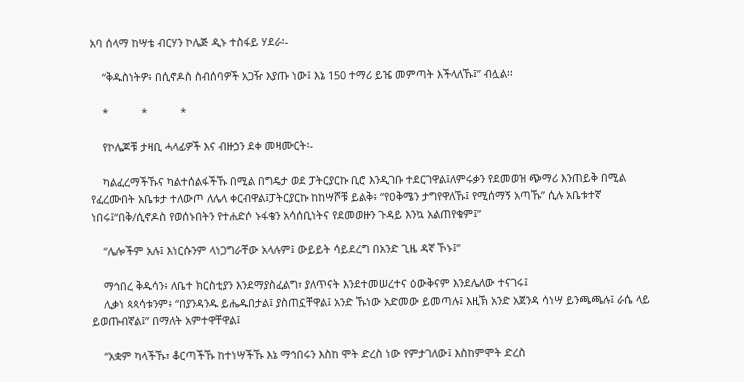አባ ሰላማ ከሣቴ ብርሃን ኮሌጅ ዲኑ ተስፋይ ሃደራ፡-

    “ቅዱስነትዎ፥ በሲኖዶስ ስብሰባዎች አጋዥ እያጡ ነው፤ እኔ 150 ተማሪ ይዤ መምጣት እችላለኹ፤” ብሏል፡፡

    *           *           *

    የኮሌጆቹ ታዛቢ ሓላፊዎች እና ብዙኃን ደቀ መዛሙርት፡-

    ካልፈረማችኹና ካልተሰልፋችኹ በሚል በግዴታ ወደ ፓትርያርኩ ቢሮ እንዲገቡ ተደርገዋል፤ለምሩቃን የደመወዝ ጭማሪ እንጠይቅ በሚል የፈረሙበት አቤቱታ ተለውጦ ለሌላ ቀርብዋል፤ፓትርያርኩ ከከሣሾቹ ይልቅ፥ “የዐቅሜን ታግየዋለኹ፤ የሚሰማኝ አጣኹ” ሲሉ አቤቱተኛ ነበሩ፤“በቅ/ሲኖዶስ የወሰኑበትን የተሐድሶ ኑፋቄን አሳሰቢነትና የደመወዙን ጉዳይ እንኳ አልጠየቁም፤”

    “ሌሎችም አሉ፤ እነርሱንም ላነጋግራቸው አላሉም፤ ውይይት ሳይደረግ በአንድ ጊዜ ዳኛ ኾኑ፤”

    ማኅበረ ቅዱሳን፥ ለቤተ ክርስቲያን እንደማያስፈልግ፣ ያለጥናት እንደተመሠረተና ዕውቅናም እንደሌለው ተናገሩ፤
    ሊቃነ ጳጳሳቱንም፥ “በያንዳንዱ ይሔዱበታል፤ ያስጠኗቸዋል፤ አንድ ኹነው አድመው ይመጣሉ፤ እዚኽ አንድ አጀንዳ ሳነሣ ይንጫጫሉ፤ ራሴ ላይ ይወጡብኛል፤” በማለት አምተዋቸዋል፤

    “አቋም ካላችኹ፣ ቆርጣችኹ ከተነሣችኹ እኔ ማኅበሩን እስከ ሞት ድረስ ነው የምታገለው፤ እስከምሞት ድረስ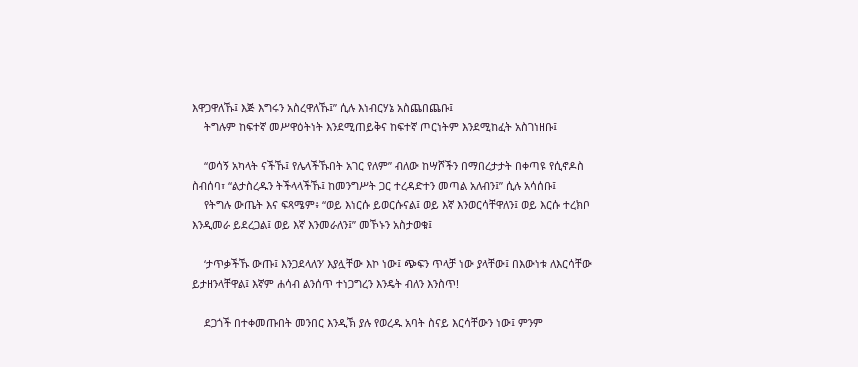እዋጋዋለኹ፤ እጅ እግሩን አስረዋለኹ፤” ሲሉ እነብርሃኔ አስጨበጨቡ፤
    ትግሉም ከፍተኛ መሥዋዕትነት እንደሚጠይቅና ከፍተኛ ጦርነትም እንደሚከፈት አስገነዘቡ፤

    “ወሳኝ አካላት ናችኹ፤ የሌላችኹበት አገር የለም” ብለው ከሣሾችን በማበረታታት በቀጣዩ የሲኖዶስ ስብሰባ፣ “ልታስረዱን ትችላላችኹ፤ ከመንግሥት ጋር ተረዳድተን መጣል አለብን፤” ሲሉ አሳሰቡ፤
    የትግሉ ውጤት እና ፍጻሜም፥ “ወይ እነርሱ ይወርሱናል፤ ወይ እኛ እንወርሳቸዋለን፤ ወይ እርሱ ተረክቦ እንዲመራ ይደረጋል፤ ወይ እኛ እንመራለን፤” መኾኑን አስታወቁ፤

    ‘ታጥቃችኹ ውጡ፤ እንጋደላለን’ እያሏቸው እኮ ነው፤ ጭፍን ጥላቻ ነው ያላቸው፤ በእውነቱ ለእርሳቸው ይታዘንላቸዋል፤ እኛም ሐሳብ ልንሰጥ ተነጋግረን እንዴት ብለን እንስጥ!

    ደጋጎች በተቀመጡበት መንበር እንዲኽ ያሉ የወረዱ አባት ስናይ እርሳቸውን ነው፤ ምንም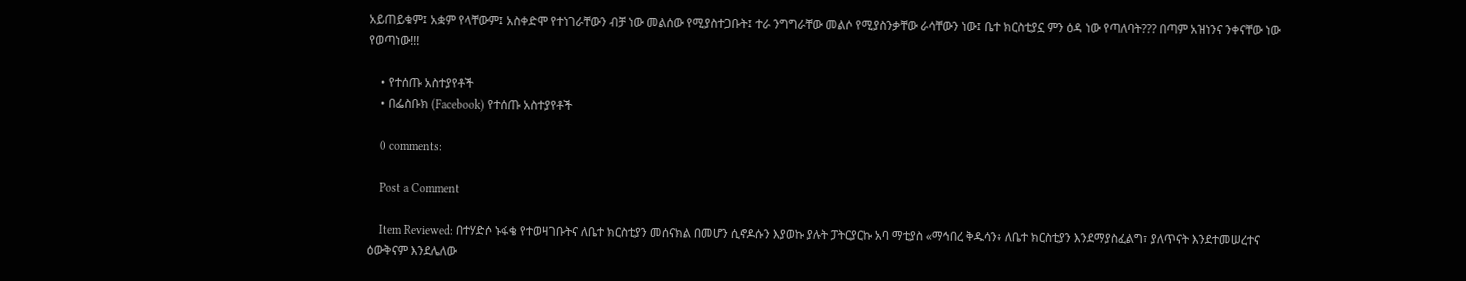አይጠይቁም፤ አቋም የላቸውም፤ አስቀድሞ የተነገራቸውን ብቻ ነው መልሰው የሚያስተጋቡት፤ ተራ ንግግራቸው መልሶ የሚያስንቃቸው ራሳቸውን ነው፤ ቤተ ክርስቲያኗ ምን ዕዳ ነው የጣለባት??? በጣም አዝነንና ንቀናቸው ነው የወጣነው!!!

    • የተሰጡ አስተያየቶች
    • በፌስቡክ (Facebook) የተሰጡ አስተያየቶች

    0 comments:

    Post a Comment

    Item Reviewed: በተሃድሶ ኑፋቄ የተወዛገቡትና ለቤተ ክርስቲያን መሰናክል በመሆን ሲኖዶሱን እያወኩ ያሉት ፓትርያርኩ አባ ማቲያስ «ማኅበረ ቅዱሳን፥ ለቤተ ክርስቲያን እንደማያስፈልግ፣ ያለጥናት እንደተመሠረተና ዕውቅናም እንደሌለው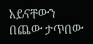አይናቸውን በጨው ታጥበው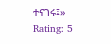ተናገሩ፤» Rating: 5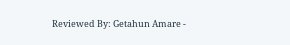Reviewed By: Getahun Amare -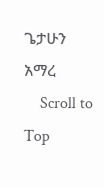ጌታሁን አማረ
    Scroll to Top